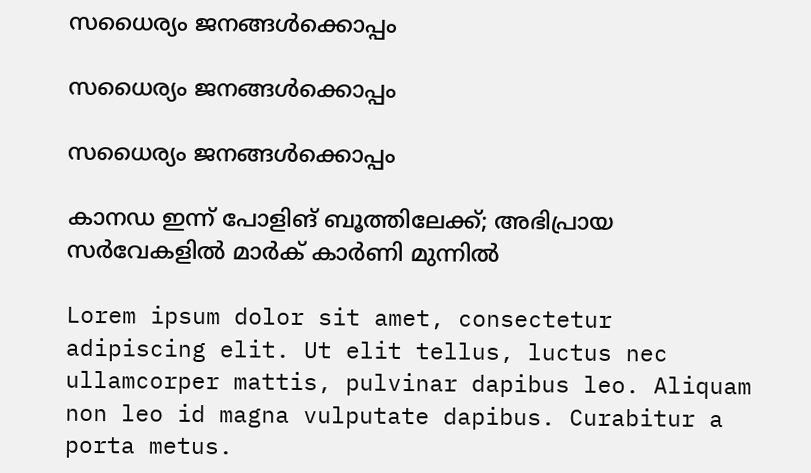സധൈര്യം ജനങ്ങൾക്കൊപ്പം

സധൈര്യം ജനങ്ങൾക്കൊപ്പം

സധൈര്യം ജനങ്ങൾക്കൊപ്പം

കാനഡ ഇന്ന് പോളിങ് ബൂത്തിലേക്ക്; അഭിപ്രായ സര്‍വേകളില്‍ മാര്‍ക് കാര്‍ണി മുന്നില്‍

Lorem ipsum dolor sit amet, consectetur adipiscing elit. Ut elit tellus, luctus nec ullamcorper mattis, pulvinar dapibus leo. Aliquam non leo id magna vulputate dapibus. Curabitur a porta metus.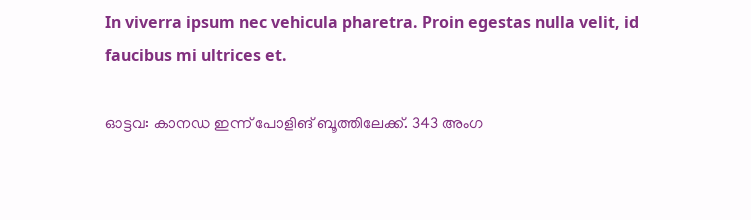In viverra ipsum nec vehicula pharetra. Proin egestas nulla velit, id faucibus mi ultrices et.

ഓട്ടവ: കാനഡ ഇന്ന് പോളിങ് ബൂത്തിലേക്ക്. 343 അംഗ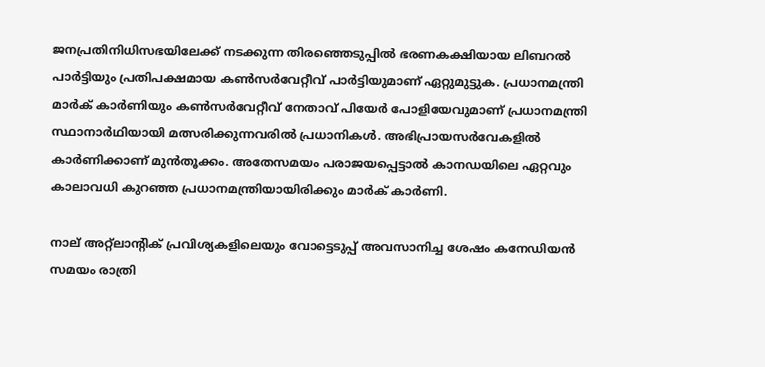ജനപ്രതിനിധിസഭയിലേക്ക് നടക്കുന്ന തിരഞ്ഞെടുപ്പില്‍ ഭരണകക്ഷിയായ ലിബറല്‍ പാര്‍ട്ടിയും പ്രതിപക്ഷമായ കണ്‍സര്‍വേറ്റീവ് പാര്‍ട്ടിയുമാണ് ഏറ്റുമുട്ടുക. പ്രധാനമന്ത്രി മാര്‍ക് കാര്‍ണിയും കണ്‍സര്‍വേറ്റീവ് നേതാവ് പിയേര്‍ പോളിയേവുമാണ് പ്രധാനമന്ത്രി സ്ഥാനാര്‍ഥിയായി മത്സരിക്കുന്നവരില്‍ പ്രധാനികള്‍. അഭിപ്രായസര്‍വേകളില്‍ കാര്‍ണിക്കാണ് മുന്‍തൂക്കം. അതേസമയം പരാജയപ്പെട്ടാല്‍ കാനഡയിലെ ഏറ്റവും കാലാവധി കുറഞ്ഞ പ്രധാനമന്ത്രിയായിരിക്കും മാര്‍ക് കാര്‍ണി.

നാല് അറ്റ്‌ലാന്റിക് പ്രവിശ്യകളിലെയും വോട്ടെടുപ്പ് അവസാനിച്ച ശേഷം കനേഡിയന്‍ സമയം രാത്രി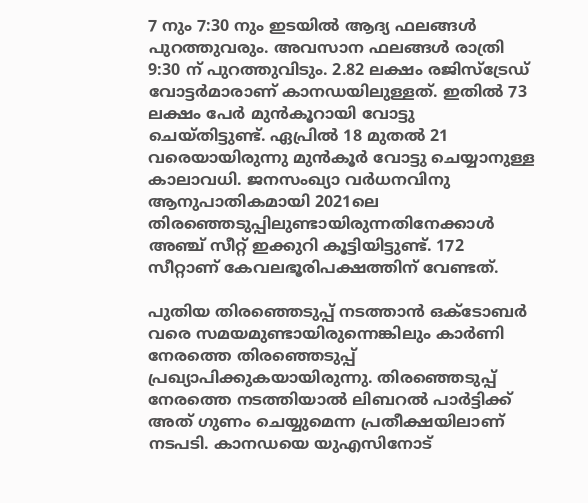7 നും 7:30 നും ഇടയില്‍ ആദ്യ ഫലങ്ങള്‍ പുറത്തുവരും. അവസാന ഫലങ്ങള്‍ രാത്രി 9:30 ന് പുറത്തുവിടും. 2.82 ലക്ഷം രജിസ്‌ട്രേഡ് വോട്ടര്‍മാരാണ് കാനഡയിലുള്ളത്. ഇതില്‍ 73 ലക്ഷം പേര്‍ മുന്‍കൂറായി വോട്ടു ചെയ്തിട്ടുണ്ട്. ഏപ്രില്‍ 18 മുതല്‍ 21 വരെയായിരുന്നു മുന്‍കൂര്‍ വോട്ടു ചെയ്യാനുള്ള കാലാവധി. ജനസംഖ്യാ വര്‍ധനവിനു ആനുപാതികമായി 2021ലെ തിരഞ്ഞെടുപ്പിലുണ്ടായിരുന്നതിനേക്കാള്‍ അഞ്ച് സീറ്റ് ഇക്കുറി കൂട്ടിയിട്ടുണ്ട്. 172 സീറ്റാണ് കേവലഭൂരിപക്ഷത്തിന് വേണ്ടത്.

പുതിയ തിരഞ്ഞെടുപ്പ് നടത്താന്‍ ഒക്ടോബര്‍ വരെ സമയമുണ്ടായിരുന്നെങ്കിലും കാര്‍ണി നേരത്തെ തിരഞ്ഞെടുപ്പ് പ്രഖ്യാപിക്കുകയായിരുന്നു. തിരഞ്ഞെടുപ്പ് നേരത്തെ നടത്തിയാല്‍ ലിബറല്‍ പാര്‍ട്ടിക്ക് അത് ഗുണം ചെയ്യുമെന്ന പ്രതീക്ഷയിലാണ് നടപടി. കാനഡയെ യുഎസിനോട്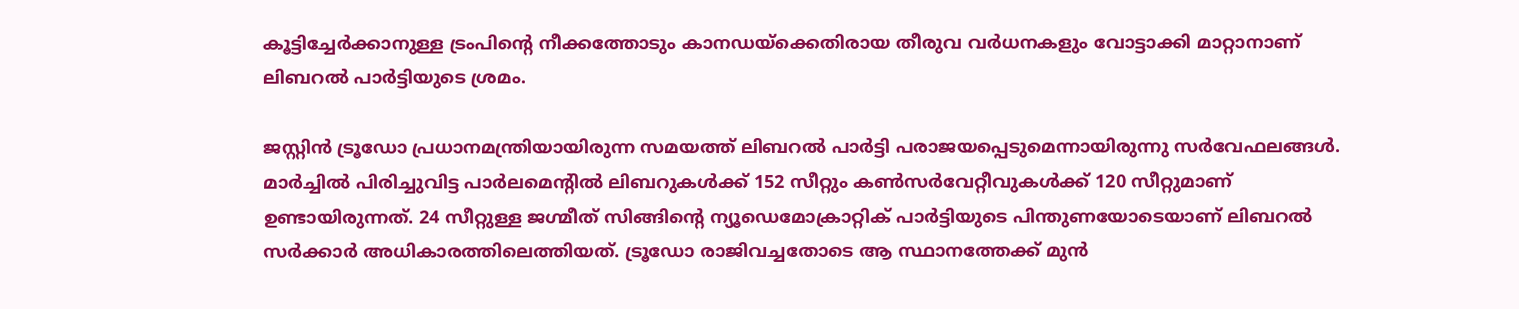കൂട്ടിച്ചേര്‍ക്കാനുള്ള ട്രംപിന്റെ നീക്കത്തോടും കാനഡയ്ക്കെതിരായ തീരുവ വര്‍ധനകളും വോട്ടാക്കി മാറ്റാനാണ് ലിബറല്‍ പാര്‍ട്ടിയുടെ ശ്രമം.

ജസ്റ്റിന്‍ ട്രൂഡോ പ്രധാനമന്ത്രിയായിരുന്ന സമയത്ത് ലിബറല്‍ പാര്‍ട്ടി പരാജയപ്പെടുമെന്നായിരുന്നു സര്‍വേഫലങ്ങള്‍. മാര്‍ച്ചില്‍ പിരിച്ചുവിട്ട പാര്‍ലമെന്റില്‍ ലിബറുകള്‍ക്ക് 152 സീറ്റും കണ്‍സര്‍വേറ്റീവുകള്‍ക്ക് 120 സീറ്റുമാണ് ഉണ്ടായിരുന്നത്. 24 സീറ്റുള്ള ജഗ്മീത് സിങ്ങിന്റെ ന്യൂഡെമോക്രാറ്റിക് പാര്‍ട്ടിയുടെ പിന്തുണയോടെയാണ് ലിബറല്‍ സര്‍ക്കാര്‍ അധികാരത്തിലെത്തിയത്. ട്രൂഡോ രാജിവച്ചതോടെ ആ സ്ഥാനത്തേക്ക് മുന്‍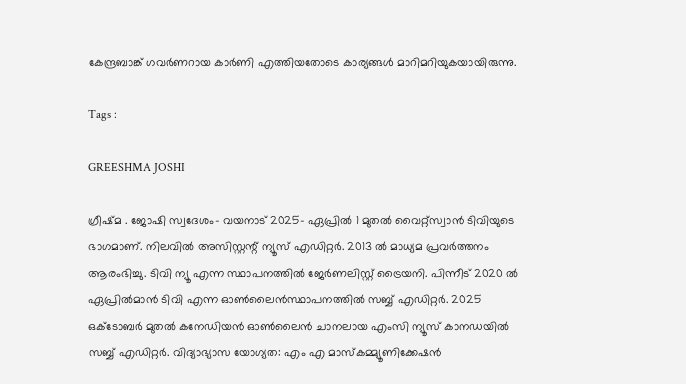കേന്ദ്രബാങ്ക് ഗവര്‍ണറായ കാര്‍ണി എത്തിയതോടെ കാര്യങ്ങള്‍ മാറിമറിയുകയായിരുന്നു.

Tags :

GREESHMA JOSHI

ഗ്രീഷ്മ . ജോഷി സ്വദേശം- വയനാട് 2025- ഏപ്രില്‍ 1 മുതല്‍ വൈറ്റ്‌സ്വാന്‍ ടിവിയുടെ ഭാഗമാണ്. നിലവില്‍ അസിസ്റ്റന്റ് ന്യൂസ് എഡിറ്റര്‍. 2013 ല്‍ മാധ്യമ പ്രവര്‍ത്തനം ആരംഭിച്ചു. ടിവി ന്യൂ എന്ന സ്ഥാപനത്തില്‍ ജേര്‍ണലിസ്റ്റ് ട്രൈയനി. പിന്നീട് 2020 ല്‍ ഏപ്രില്‍മാന്‍ ടിവി എന്ന ഓണ്‍ലൈന്‍സ്ഥാപനത്തില്‍ സബ്ബ് എഡിറ്റര്‍. 2025 ഒക്ടോബര്‍ മുതല്‍ കനേഡിയന്‍ ഓണ്‍ലൈന്‍ ചാനലായ എംസി ന്യൂസ് കാനഡയില്‍ സബ്ബ് എഡിറ്റര്‍. വിദ്യാഭ്യാസ യോഗ്യത: എം എ മാസ്‌കമ്മ്യൂണിക്കേഷന്‍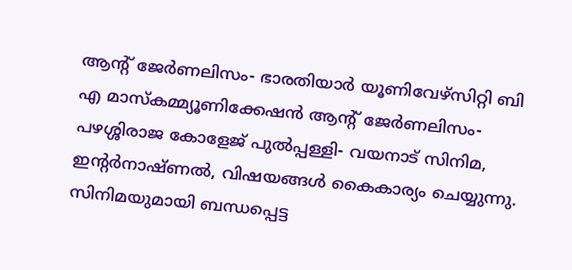ആന്റ് ജേര്‍ണലിസം- ഭാരതിയാര്‍ യൂണിവേഴ്‌സിറ്റി ബി എ മാസ്‌കമ്മ്യൂണിക്കേഷന്‍ ആന്റ് ജേര്‍ണലിസം- പഴശ്ശിരാജ കോളേജ് പുല്‍പ്പള്ളി- വയനാട് സിനിമ, ഇന്റര്‍നാഷ്ണല്‍, വിഷയങ്ങള്‍ കൈകാര്യം ചെയ്യുന്നു. സിനിമയുമായി ബന്ധപ്പെട്ട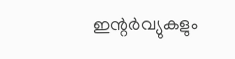ഇന്റര്‍വ്യുകളും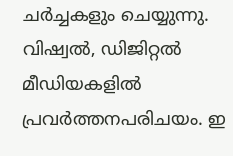ചര്‍ച്ചകളും ചെയ്യുന്നു. വിഷ്വല്‍, ഡിജിറ്റല്‍ മീഡിയകളില്‍ പ്രവര്‍ത്തനപരിചയം. ഇ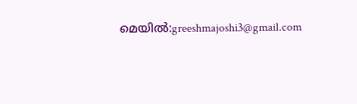മെയില്‍:greeshmajoshi3@gmail.com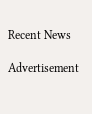Recent News

Advertisement